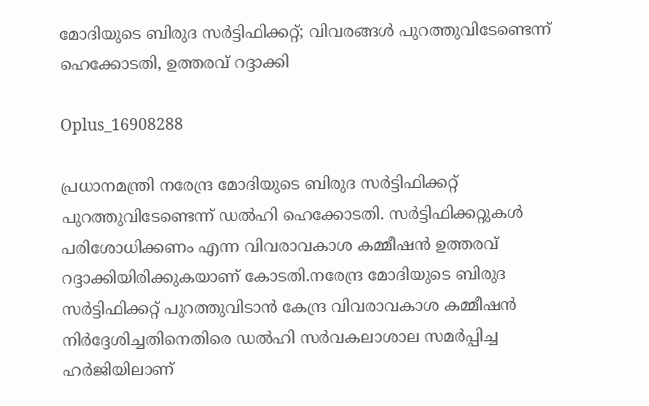മോദിയുടെ ബിരുദ സര്‍ട്ടിഫിക്കറ്റ്; വിവരങ്ങള്‍ പുറത്തുവിടേണ്ടെന്ന് ഹെക്കോടതി, ഉത്തരവ് റദ്ദാക്കി

Oplus_16908288

പ്രധാനമന്ത്രി നരേന്ദ്ര മോദിയുടെ ബിരുദ സർട്ടിഫിക്കറ്റ് പുറത്തുവിടേണ്ടെന്ന് ഡല്‍ഹി ഹെക്കോടതി. സർട്ടിഫിക്കറ്റുകള്‍ പരിശോധിക്കണം എന്ന വിവരാവകാശ കമ്മീഷൻ ഉത്തരവ് റദ്ദാക്കിയിരിക്കുകയാണ് കോടതി.നരേന്ദ്ര മോദിയുടെ ബിരുദ സർട്ടിഫിക്കറ്റ് പുറത്തുവിടാൻ കേന്ദ്ര വിവരാവകാശ കമ്മീഷൻ നിർദ്ദേശിച്ചതിനെതിരെ ഡല്‍ഹി സർവകലാശാല സമ‌ർപ്പിച്ച ഹർജിയിലാണ്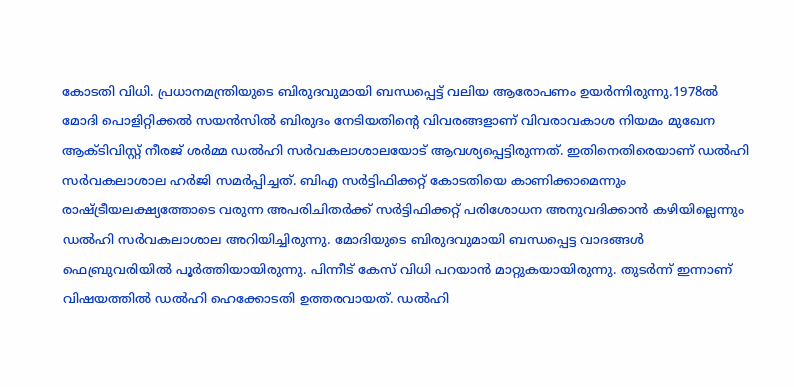കോടതി വിധി. പ്രധാനമന്ത്രിയുടെ ബിരുദവുമായി ബന്ധപ്പെട്ട് വലിയ ആരോപണം ഉയർന്നിരുന്നു.1978ല്‍ മോദി പൊളിറ്റിക്കല്‍ സയൻസില്‍ ബിരുദം നേടിയതിന്റെ വിവരങ്ങളാണ് വിവരാവകാശ നിയമം മുഖേന ആക്‌ടിവിസ്റ്റ് നീരജ് ശ‌ർമ്മ ഡല്‍ഹി സ‌ർവകലാശാലയോട് ആവശ്യപ്പെട്ടിരുന്നത്. ഇതിനെതിരെയാണ് ഡല്‍ഹി സർവകലാശാല ഹർജി സമർപ്പിച്ചത്. ബിഎ സർട്ടിഫിക്കറ്റ് കോടതിയെ കാണിക്കാമെന്നും രാഷ്ട്രീയലക്ഷ്യത്തോടെ വരുന്ന അപരിചിതർക്ക് സർട്ടിഫിക്കറ്റ് പരിശോധന അനുവദിക്കാൻ കഴിയില്ലെന്നും ഡല്‍ഹി സർവകലാശാല അറിയിച്ചിരുന്നു. മോദിയുടെ ബിരുദവുമായി ബന്ധപ്പെട്ട വാദങ്ങള്‍ ഫെബ്രുവരിയില്‍ പൂർത്തിയായിരുന്നു. പിന്നീട് കേസ് വിധി പറയാൻ മാറ്റുകയായിരുന്നു. തുടർന്ന് ഇന്നാണ് വിഷയത്തില്‍ ഡല്‍ഹി ഹെക്കോടതി ഉത്തരവായത്. ഡല്‍ഹി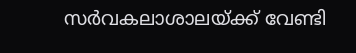സർവകലാശാലയ്ക്ക് വേണ്ടി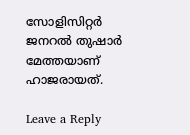സോളിസിറ്റർ ജനറല്‍ തുഷാർ മേത്തയാണ് ഹാജരായത്.

Leave a Reply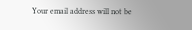Your email address will not be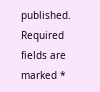published. Required fields are marked *